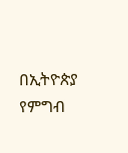በኢትዮጵያ የምግብ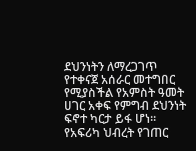ደህንነትን ለማረጋገጥ የተቀናጀ አሰራር መተግበር የሚያስችል የአምስት ዓመት ሀገር አቀፍ የምግብ ደህንነት ፍኖተ ካርታ ይፋ ሆነ፡፡
የአፍሪካ ህብረት የገጠር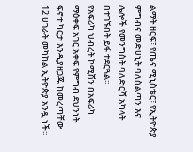ልማት ዘርፍ፣ የጤና ሚኒስቴር፣ የኢትዮጵያ ምግብና መድሀኒት ባለስልጣን እና ሌሎች የመንግስት ባለድርሻ አካላት በተገኙበት ይፋ ተደርጓል፡፡
የአፍሪካ ህብረት ኮሚሽን በአፍሪካ ማዕቀፍ አገር አቀፍ የምግብ ደህንነት ፍኖተ ካርታ እንዲያዘጋጁ ከመረጣቸው 12 ሀገራት መካከል ኢትዮጵያ አንዷ ነች፡፡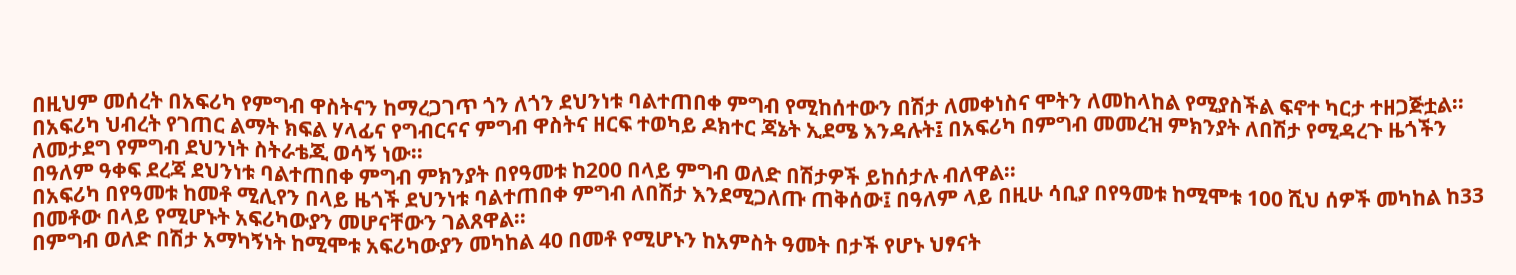በዚህም መሰረት በአፍሪካ የምግብ ዋስትናን ከማረጋገጥ ጎን ለጎን ደህንነቱ ባልተጠበቀ ምግብ የሚከሰተውን በሽታ ለመቀነስና ሞትን ለመከላከል የሚያስችል ፍኖተ ካርታ ተዘጋጅቷል፡፡
በአፍሪካ ህብረት የገጠር ልማት ክፍል ሃላፊና የግብርናና ምግብ ዋስትና ዘርፍ ተወካይ ዶክተር ጃኔት ኢደሜ እንዳሉት፤ በአፍሪካ በምግብ መመረዝ ምክንያት ለበሽታ የሚዳረጉ ዜጎችን ለመታደግ የምግብ ደህንነት ስትራቴጂ ወሳኝ ነው፡፡
በዓለም ዓቀፍ ደረጃ ደህንነቱ ባልተጠበቀ ምግብ ምክንያት በየዓመቱ ከ200 በላይ ምግብ ወለድ በሽታዎች ይከሰታሉ ብለዋል፡፡
በአፍሪካ በየዓመቱ ከመቶ ሚሊየን በላይ ዜጎች ደህንነቱ ባልተጠበቀ ምግብ ለበሽታ እንደሚጋለጡ ጠቅሰው፤ በዓለም ላይ በዚሁ ሳቢያ በየዓመቱ ከሚሞቱ 100 ሺህ ሰዎች መካከል ከ33 በመቶው በላይ የሚሆኑት አፍሪካውያን መሆናቸውን ገልጸዋል፡፡
በምግብ ወለድ በሽታ አማካኝነት ከሚሞቱ አፍሪካውያን መካከል 40 በመቶ የሚሆኑን ከአምስት ዓመት በታች የሆኑ ህፃናት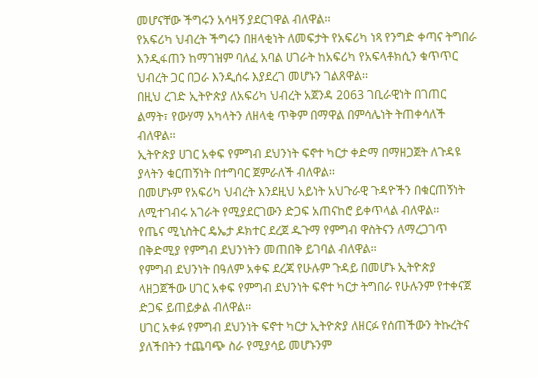መሆናቸው ችግሩን አሳዛኝ ያደርገዋል ብለዋል፡፡
የአፍሪካ ህብረት ችግሩን በዘላቂነት ለመፍታት የአፍሪካ ነጻ የንግድ ቀጣና ትግበራ እንዲፋጠን ከማገዝም ባለፈ አባል ሀገራት ከአፍሪካ የአፍላቶክሲን ቁጥጥር ህብረት ጋር በጋራ እንዲሰሩ እያደረገ መሆኑን ገልጸዋል፡፡
በዚህ ረገድ ኢትዮጵያ ለአፍሪካ ህብረት አጀንዳ 2063 ገቢራዊነት በገጠር ልማት፣ የውሃማ አካላትን ለዘላቂ ጥቅም በማዋል በምሳሌነት ትጠቀሳለች ብለዋል፡፡
ኢትዮጵያ ሀገር አቀፍ የምግብ ደህንነት ፍኖተ ካርታ ቀድማ በማዘጋጀት ለጉዳዩ ያላትን ቁርጠኝነት በተግባር ጀምራለች ብለዋል፡፡
በመሆኑም የአፍሪካ ህብረት እንደዚህ አይነት አህጉራዊ ጉዳዮችን በቁርጠኝነት ለሚተገብሩ አገራት የሚያደርገውን ድጋፍ አጠናከሮ ይቀጥላል ብለዋል፡፡
የጤና ሚኒስትር ዴኤታ ዶክተር ደረጀ ዱጉማ የምግብ ዋስትናን ለማረጋገጥ በቅድሚያ የምግብ ደህንነትን መጠበቅ ይገባል ብለዋል፡፡
የምግብ ደህንነት በዓለም አቀፍ ደረጃ የሁሉም ጉዳይ በመሆኑ ኢትዮጵያ ላዘጋጀችው ሀገር አቀፍ የምግብ ደህንነት ፍኖተ ካርታ ትግበራ የሁሉንም የተቀናጀ ድጋፍ ይጠይቃል ብለዋል፡፡
ሀገር አቀፉ የምግብ ደህንነት ፍኖተ ካርታ ኢትዮጵያ ለዘርፉ የሰጠችውን ትኩረትና ያለችበትን ተጨባጭ ስራ የሚያሳይ መሆኑንም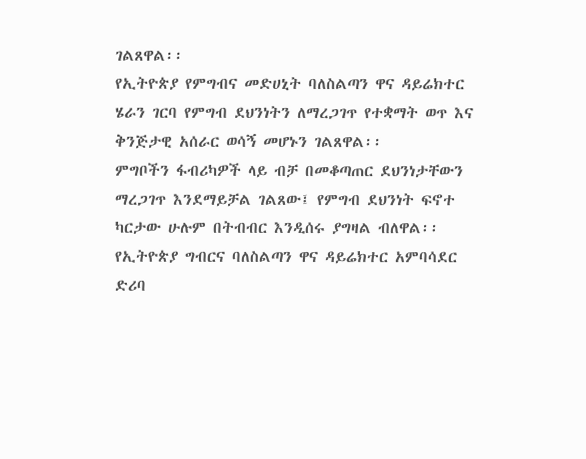ገልጸዋል፡፡
የኢትዮጵያ የምግብና መድሀኒት ባለስልጣን ዋና ዳይሬክተር ሄራን ገርባ የምግብ ደህንነትን ለማረጋገጥ የተቋማት ወጥ እና ቅንጅታዊ አሰራር ወሳኝ መሆኑን ገልጸዋል፡፡
ምግቦችን ፋብሪካዎች ላይ ብቻ በመቆጣጠር ደህንነታቸውን ማረጋገጥ እንደማይቻል ገልጸው፤ የምግብ ደህንነት ፍኖተ ካርታው ሁሉም በትብብር እንዲሰሩ ያግዛል ብለዋል፡፡
የኢትዮጵያ ግብርና ባለስልጣን ዋና ዳይሬክተር አምባሳደር ድሪባ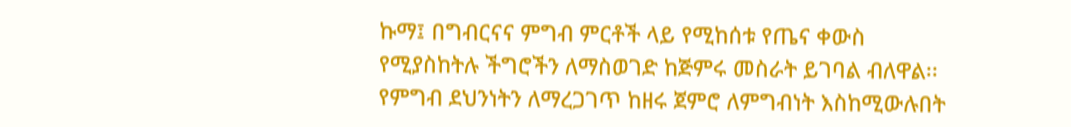ኩማ፤ በግብርናና ምግብ ምርቶች ላይ የሚከሰቱ የጤና ቀውስ የሚያስከትሉ ችግሮችን ለማስወገድ ከጅምሩ መስራት ይገባል ብለዋል፡፡
የምግብ ደህንነትን ለማረጋገጥ ከዘሩ ጀምሮ ለምግብነት እስከሚውሉበት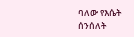ባለው የእሴት ሰንሰለት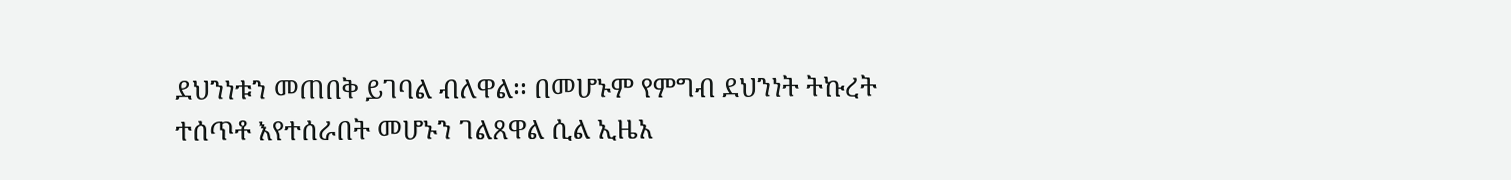ደህንነቱን መጠበቅ ይገባል ብለዋል፡፡ በመሆኑም የምግብ ደህንነት ትኩረት ተሰጥቶ እየተሰራበት መሆኑን ገልጸዋል ሲል ኢዜአ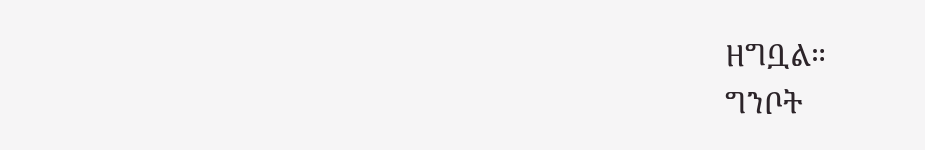ዘግቧል።
ግንቦት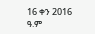16 ቀን 2016 ዓ.ም